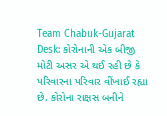Team Chabuk-Gujarat Desk: કોરોનાની એક બીજી મોટી અસર એ થઈ રહી છે કે પરિવારના પરિવાર વીંખાઈ રહ્યા છે. કોરોના રાક્ષસ બનીને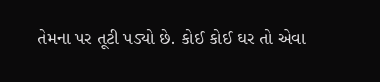તેમના પર તૂટી પડ્યો છે. કોઈ કોઈ ઘર તો એવા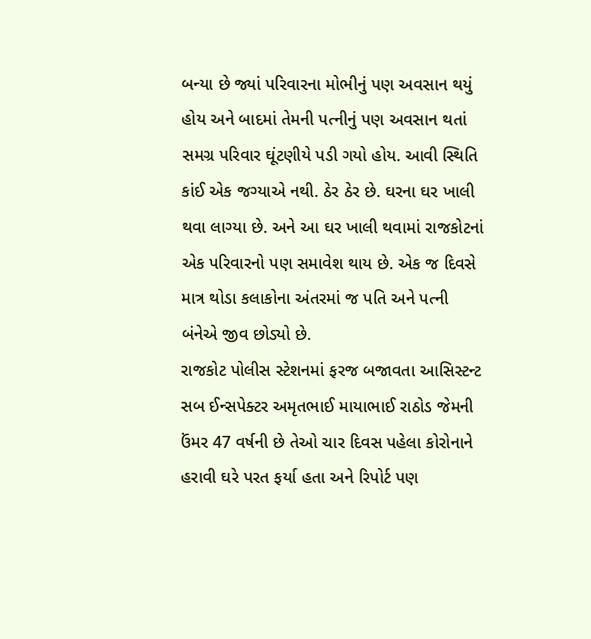બન્યા છે જ્યાં પરિવારના મોભીનું પણ અવસાન થયું હોય અને બાદમાં તેમની પત્નીનું પણ અવસાન થતાં સમગ્ર પરિવાર ઘૂંટણીયે પડી ગયો હોય. આવી સ્થિતિ કાંઈ એક જગ્યાએ નથી. ઠેર ઠેર છે. ઘરના ઘર ખાલી થવા લાગ્યા છે. અને આ ઘર ખાલી થવામાં રાજકોટનાં એક પરિવારનો પણ સમાવેશ થાય છે. એક જ દિવસે માત્ર થોડા કલાકોના અંતરમાં જ પતિ અને પત્ની બંનેએ જીવ છોડ્યો છે.
રાજકોટ પોલીસ સ્ટેશનમાં ફરજ બજાવતા આસિસ્ટન્ટ સબ ઈન્સપેક્ટર અમૃતભાઈ માયાભાઈ રાઠોડ જેમની ઉંમર 47 વર્ષની છે તેઓ ચાર દિવસ પહેલા કોરોનાને હરાવી ઘરે પરત ફર્યા હતા અને રિપોર્ટ પણ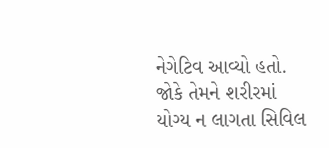નેગેટિવ આવ્યો હતો. જોકે તેમને શરીરમાં યોગ્ય ન લાગતા સિવિલ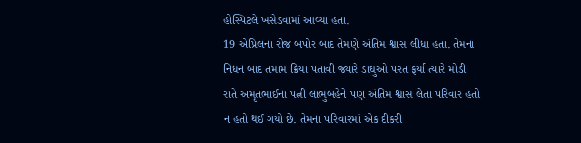હોસ્પિટલે ખસેડવામાં આવ્યા હતા.
19 એપ્રિલના રોજ બપોર બાદ તેમણે અંતિમ શ્વાસ લીધા હતા. તેમના નિધન બાદ તમામ ક્રિયા પતાવી જ્યારે ડાઘુઓ પરત ફર્યા ત્યારે મોડી રાતે અમૃતભાઈના પત્ની લાભુબહેને પણ અંતિમ શ્વાસ લેતા પરિવાર હતો ન હતો થઈ ગયો છે. તેમના પરિવારમાં એક દીકરી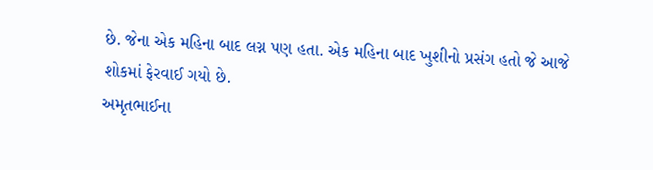છે. જેના એક મહિના બાદ લગ્ન પણ હતા. એક મહિના બાદ ખુશીનો પ્રસંગ હતો જે આજે શોકમાં ફેરવાઈ ગયો છે.
અમૃતભાઈના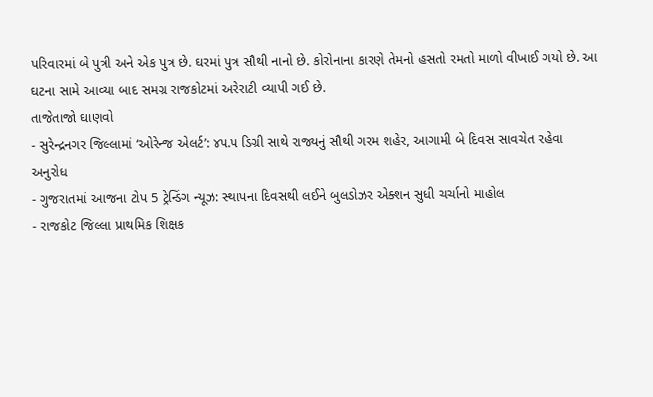પરિવારમાં બે પુત્રી અને એક પુત્ર છે. ઘરમાં પુત્ર સૌથી નાનો છે. કોરોનાના કારણે તેમનો હસતો રમતો માળો વીખાઈ ગયો છે. આ ઘટના સામે આવ્યા બાદ સમગ્ર રાજકોટમાં અરેરાટી વ્યાપી ગઈ છે.
તાજેતાજો ઘાણવો
- સુરેન્દ્રનગર જિલ્લામાં ‘ઓરેન્જ એલર્ટ’: ૪૫.૫ ડિગ્રી સાથે રાજ્યનું સૌથી ગરમ શહેર, આગામી બે દિવસ સાવચેત રહેવા અનુરોધ
- ગુજરાતમાં આજના ટોપ 5 ટ્રેન્ડિંગ ન્યૂઝ: સ્થાપના દિવસથી લઈને બુલડોઝર એક્શન સુધી ચર્ચાનો માહોલ
- રાજકોટ જિલ્લા પ્રાથમિક શિક્ષક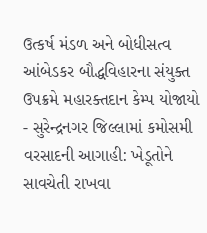ઉત્કર્ષ મંડળ અને બોધીસત્વ આંબેડકર બૌદ્ધવિહારના સંયુક્ત ઉપક્રમે મહારક્તદાન કેમ્પ યોજાયો
- સુરેન્દ્રનગર જિલ્લામાં કમોસમી વરસાદની આગાહી: ખેડૂતોને સાવચેતી રાખવા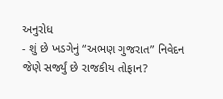અનુરોધ
- શું છે ખડગેનું “અભણ ગુજરાત” નિવેદન જેણે સર્જ્યું છે રાજકીય તોફાન?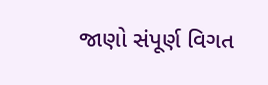જાણો સંપૂર્ણ વિગત